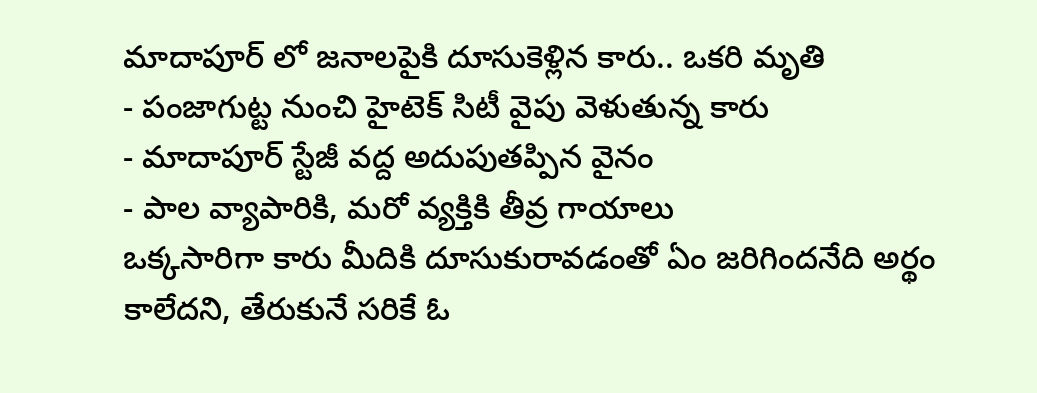మాదాపూర్ లో జనాలపైకి దూసుకెళ్లిన కారు.. ఒకరి మృతి
- పంజాగుట్ట నుంచి హైటెక్ సిటీ వైపు వెళుతున్న కారు
- మాదాపూర్ స్టేజీ వద్ద అదుపుతప్పిన వైనం
- పాల వ్యాపారికి, మరో వ్యక్తికి తీవ్ర గాయాలు
ఒక్కసారిగా కారు మీదికి దూసుకురావడంతో ఏం జరిగిందనేది అర్థం కాలేదని, తేరుకునే సరికే ఓ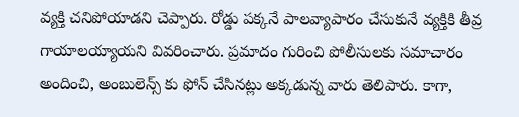వ్యక్తి చనిపోయాడని చెప్పారు. రోడ్డు పక్కనే పాలవ్యాపారం చేసుకునే వ్యక్తికి తీవ్ర గాయాలయ్యాయని వివరించారు. ప్రమాదం గురించి పోలీసులకు సమాచారం అందించి, అంబులెన్స్ కు ఫోన్ చేసినట్లు అక్కడున్న వారు తెలిపారు. కాగా,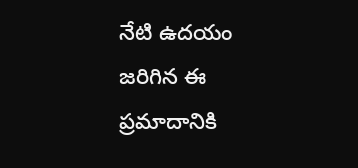నేటి ఉదయం జరిగిన ఈ ప్రమాదానికి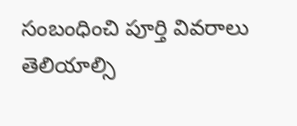సంబంధించి పూర్తి వివరాలు తెలియాల్సి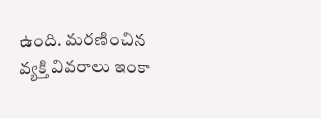ఉంది. మరణించిన వ్యక్తి వివరాలు ఇంకా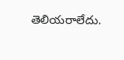తెలియరాలేదు.